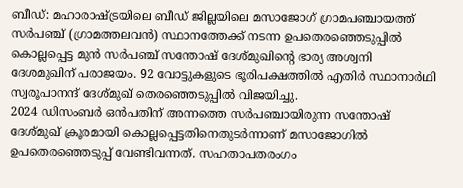ബീഡ്: മഹാരാഷ്ട്രയിലെ ബീഡ് ജില്ലയിലെ മസാജോഗ് ഗ്രാമപഞ്ചായത്ത് സർപഞ്ച് (ഗ്രാമത്തലവൻ) സ്ഥാനത്തേക്ക് നടന്ന ഉപതെരഞ്ഞെടുപ്പിൽ കൊല്ലപ്പെട്ട മുൻ സർപഞ്ച് സന്തോഷ് ദേശ്മുഖിന്റെ ഭാര്യ അശ്വനി ദേശമുഖിന് പരാജയം. 92 വോട്ടുകളുടെ ഭൂരിപക്ഷത്തിൽ എതിർ സ്ഥാനാർഥി സ്വരൂപാനന്ദ് ദേശ്മുഖ് തെരഞ്ഞെടുപ്പിൽ വിജയിച്ചു.
2024 ഡിസംബർ ഒൻപതിന് അന്നത്തെ സർപഞ്ചായിരുന്ന സന്തോഷ് ദേശ്മുഖ് ക്രൂരമായി കൊല്ലപ്പെട്ടതിനെതുടർന്നാണ് മസാജോഗിൽ ഉപതെരഞ്ഞെടുപ്പ് വേണ്ടിവന്നത്. സഹതാപതരംഗം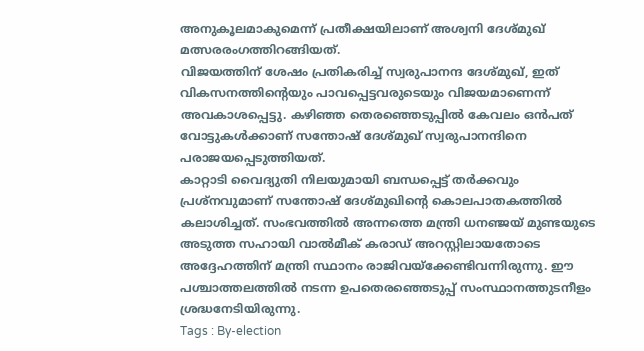അനുകൂലമാകുമെന്ന് പ്രതീക്ഷയിലാണ് അശ്വനി ദേശ്മുഖ് മത്സരരംഗത്തിറങ്ങിയത്.
വിജയത്തിന് ശേഷം പ്രതികരിച്ച് സ്വരുപാനന്ദ ദേശ്മുഖ്, ഇത് വികസനത്തിന്റെയും പാവപ്പെട്ടവരുടെയും വിജയമാണെന്ന് അവകാശപ്പെട്ടു. കഴിഞ്ഞ തെരഞ്ഞെടുപ്പിൽ കേവലം ഒൻപത് വോട്ടുകൾക്കാണ് സന്തോഷ് ദേശ്മുഖ് സ്വരുപാനന്ദിനെ പരാജയപ്പെടുത്തിയത്.
കാറ്റാടി വൈദ്യുതി നിലയുമായി ബന്ധപ്പെട്ട് തർക്കവും പ്രശ്നവുമാണ് സന്തോഷ് ദേശ്മുഖിന്റെ കൊലപാതകത്തിൽ കലാശിച്ചത്. സംഭവത്തിൽ അന്നത്തെ മന്ത്രി ധനഞ്ജയ് മുണ്ടയുടെ അടുത്ത സഹായി വാൽമീക് കരാഡ് അറസ്റ്റിലായതോടെ അദ്ദേഹത്തിന് മന്ത്രി സ്ഥാനം രാജിവയ്ക്കേണ്ടിവന്നിരുന്നു. ഈ പശ്ചാത്തലത്തിൽ നടന്ന ഉപതെരഞ്ഞെടുപ്പ് സംസ്ഥാനത്തുടനീളം ശ്രദ്ധനേടിയിരുന്നു.
Tags : By-election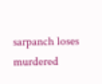sarpanch loses murdered